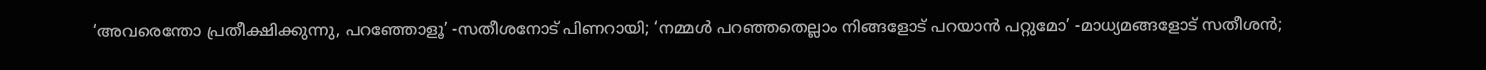‘അവരെന്തോ പ്രതീക്ഷിക്കുന്നു, പറഞ്ഞോളൂ’ -സതീശനോട് പിണറായി; ‘നമ്മൾ പറഞ്ഞതെല്ലാം നിങ്ങളോട് പറയാൻ പറ്റുമോ’ -മാധ്യമങ്ങളോട് സതീശൻ;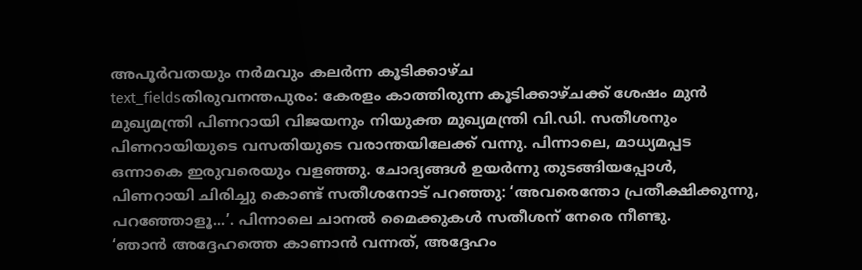അപൂർവതയും നർമവും കലർന്ന കൂടിക്കാഴ്ച
text_fieldsതിരുവനന്തപുരം: കേരളം കാത്തിരുന്ന കൂടിക്കാഴ്ചക്ക് ശേഷം മുൻ മുഖ്യമന്ത്രി പിണറായി വിജയനും നിയുക്ത മുഖ്യമന്ത്രി വി.ഡി. സതീശനും പിണറായിയുടെ വസതിയുടെ വരാന്തയിലേക്ക് വന്നു. പിന്നാലെ, മാധ്യമപ്പട ഒന്നാകെ ഇരുവരെയും വളഞ്ഞു. ചോദ്യങ്ങൾ ഉയർന്നു തുടങ്ങിയപ്പോൾ, പിണറായി ചിരിച്ചു കൊണ്ട് സതീശനോട് പറഞ്ഞു: ‘അവരെന്തോ പ്രതീക്ഷിക്കുന്നു, പറഞ്ഞോളൂ...’. പിന്നാലെ ചാനൽ മൈക്കുകൾ സതീശന് നേരെ നീണ്ടു.
‘ഞാൻ അദ്ദേഹത്തെ കാണാൻ വന്നത്, അദ്ദേഹം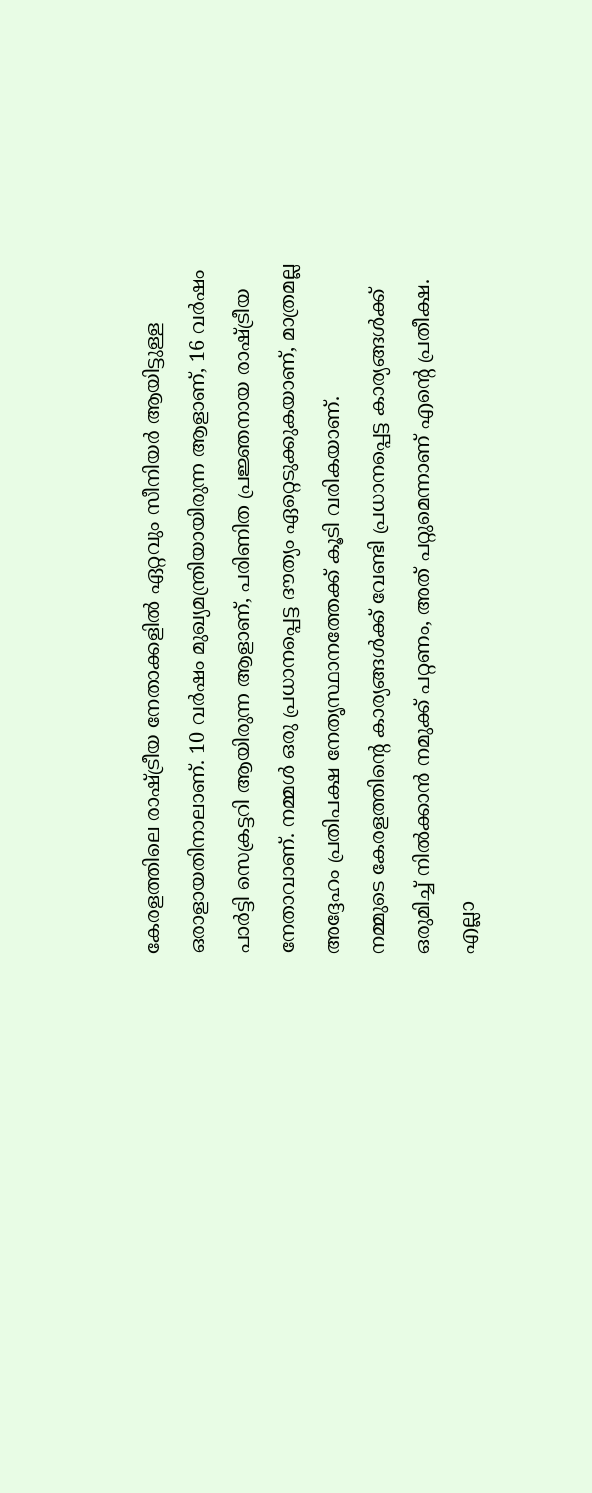കേരളത്തിലെ രാഷ്ട്രീയ നേതാക്കളിൽ ഏറ്റവും സീനിയർ ആയിട്ടുള്ള ഒരാളായതിനാലാണ്. 10 വർഷം മുഖ്യമന്ത്രിയായിരുന്ന ആളാണ്, 16 വർഷം പാർട്ടി സെക്രട്ടറി ആയിരുന്ന ആളാണ്, പരിണിത പ്രജ്ഞനായ രാഷ്ട്രീയ നേതാവാണ്. നമ്മൾ ഒരു പ്രധാനപ്പെട്ട ദൗത്യം ഏറ്റെടുക്കുകയാണ്, മാത്രമല്ല അദ്ദേഹം പ്രതിപക്ഷ നേതൃസ്ഥാനത്തേക്ക് കൂടി വരികയാണ്.
നമ്മുടെ കേരളത്തിന്റെ കാര്യങ്ങൾക്ക് വേണ്ടി പ്രധാനപ്പെട്ട കാര്യങ്ങൾക്ക് ഒരുമിച്ച് നിൽക്കാൻ നമുക്ക് പറ്റണം, അത് പറ്റുമെന്നാണ് എന്റെ പ്രതീക്ഷ. എല്ലാ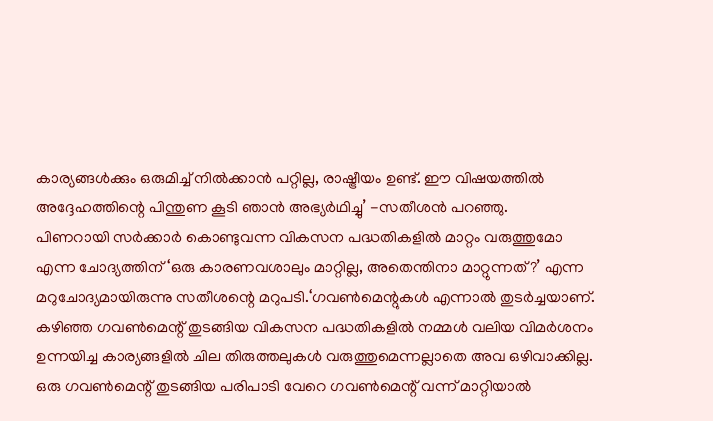കാര്യങ്ങൾക്കും ഒരുമിച്ച് നിൽക്കാൻ പറ്റില്ല, രാഷ്ട്രീയം ഉണ്ട്. ഈ വിഷയത്തിൽ അദ്ദേഹത്തിന്റെ പിന്തുണ കൂടി ഞാൻ അഭ്യർഥിച്ചു’ -സതീശൻ പറഞ്ഞു.
പിണറായി സർക്കാർ കൊണ്ടുവന്ന വികസന പദ്ധതികളിൽ മാറ്റം വരുത്തുമോ എന്ന ചോദ്യത്തിന് ‘ഒരു കാരണവശാലും മാറ്റില്ല, അതെന്തിനാ മാറ്റുന്നത്?’ എന്ന മറുചോദ്യമായിരുന്നു സതീശന്റെ മറുപടി.‘ഗവൺമെന്റുകൾ എന്നാൽ തുടർച്ചയാണ്. കഴിഞ്ഞ ഗവൺമെന്റ് തുടങ്ങിയ വികസന പദ്ധതികളിൽ നമ്മൾ വലിയ വിമർശനം ഉന്നയിച്ച കാര്യങ്ങളിൽ ചില തിരുത്തലുകൾ വരുത്തുമെന്നല്ലാതെ അവ ഒഴിവാക്കില്ല. ഒരു ഗവൺമെന്റ് തുടങ്ങിയ പരിപാടി വേറെ ഗവൺമെന്റ് വന്ന് മാറ്റിയാൽ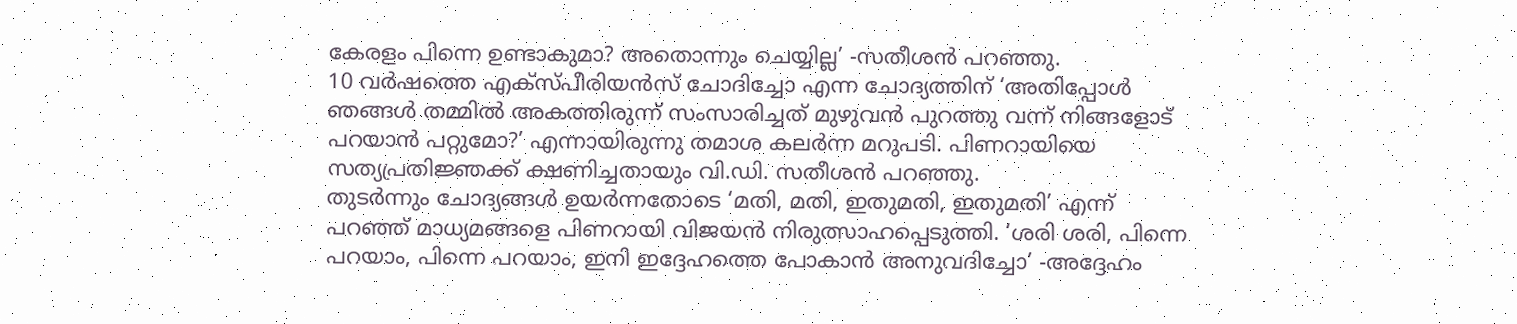കേരളം പിന്നെ ഉണ്ടാകുമാ? അതൊന്നും ചെയ്യില്ല’ -സതീശൻ പറഞ്ഞു.
10 വർഷത്തെ എക്സ്പീരിയൻസ് ചോദിച്ചോ എന്ന ചോദ്യത്തിന് ‘അതിപ്പോൾ ഞങ്ങൾ തമ്മിൽ അകത്തിരുന്ന് സംസാരിച്ചത് മുഴുവൻ പുറത്തു വന്ന് നിങ്ങളോട് പറയാൻ പറ്റുമോ?’ എന്നായിരുന്നു തമാശ കലർന്ന മറുപടി. പിണറായിയെ സത്യപ്രതിജ്ഞക്ക് ക്ഷണിച്ചതായും വി.ഡി. സതീശൻ പറഞ്ഞു.
തുടർന്നും ചോദ്യങ്ങൾ ഉയർന്നതോടെ ‘മതി, മതി, ഇതുമതി, ഇതുമതി’ എന്ന് പറഞ്ഞ് മാധ്യമങ്ങളെ പിണറായി വിജയൻ നിരുത്സാഹപ്പെടുത്തി. ‘ശരി ശരി, പിന്നെ പറയാം, പിന്നെ പറയാം, ഇനി ഇദ്ദേഹത്തെ പോകാൻ അനുവദിച്ചോ’ -അദ്ദേഹം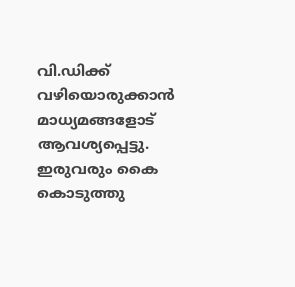വി.ഡിക്ക് വഴിയൊരുക്കാൻ മാധ്യമങ്ങളോട് ആവശ്യപ്പെട്ടു. ഇരുവരും കൈ കൊടുത്തു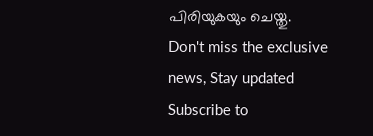പിരിയുകയും ചെയ്തു.
Don't miss the exclusive news, Stay updated
Subscribe to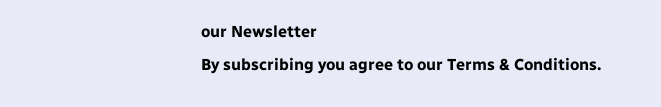our Newsletter
By subscribing you agree to our Terms & Conditions.